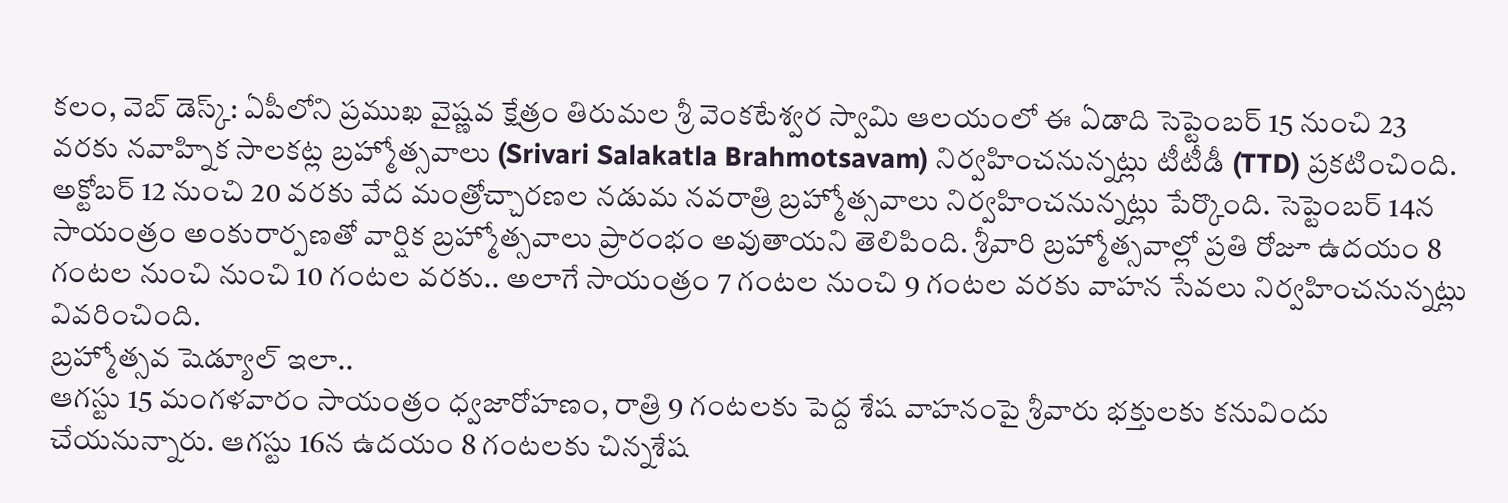కలం, వెబ్ డెస్క్: ఏపీలోని ప్రముఖ వైష్ణవ క్షేత్రం తిరుమల శ్రీ వెంకటేశ్వర స్వామి ఆలయంలో ఈ ఏడాది సెప్టెంబర్ 15 నుంచి 23 వరకు నవాహ్నిక సాలకట్ల బ్రహ్మోత్సవాలు (Srivari Salakatla Brahmotsavam) నిర్వహించనున్నట్లు టీటీడీ (TTD) ప్రకటించింది. అక్టోబర్ 12 నుంచి 20 వరకు వేద మంత్రోచ్చారణల నడుమ నవరాత్రి బ్రహ్మోత్సవాలు నిర్వహించనున్నట్లు పేర్కొంది. సెప్టెంబర్ 14న సాయంత్రం అంకురార్పణతో వార్షిక బ్రహ్మోత్సవాలు ప్రారంభం అవుతాయని తెలిపింది. శ్రీవారి బ్రహ్మోత్సవాల్లో ప్రతి రోజూ ఉదయం 8 గంటల నుంచి నుంచి 10 గంటల వరకు.. అలాగే సాయంత్రం 7 గంటల నుంచి 9 గంటల వరకు వాహన సేవలు నిర్వహించనున్నట్లు వివరించింది.
బ్రహ్మోత్సవ షెడ్యూల్ ఇలా..
ఆగస్టు 15 మంగళవారం సాయంత్రం ధ్వజారోహణం, రాత్రి 9 గంటలకు పెద్ద శేష వాహనంపై శ్రీవారు భక్తులకు కనువిందు చేయనున్నారు. ఆగస్టు 16న ఉదయం 8 గంటలకు చిన్నశేష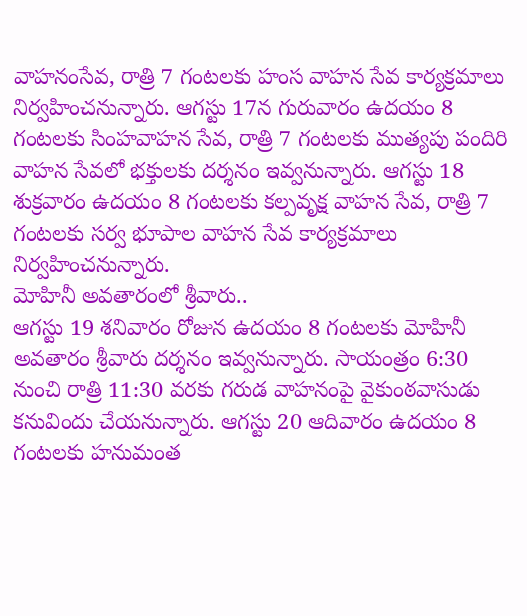వాహనంసేవ, రాత్రి 7 గంటలకు హంస వాహన సేవ కార్యక్రమాలు నిర్వహించనున్నారు. ఆగస్టు 17న గురువారం ఉదయం 8 గంటలకు సింహవాహన సేవ, రాత్రి 7 గంటలకు ముత్యపు పందిరి వాహన సేవలో భక్తులకు దర్శనం ఇవ్వనున్నారు. ఆగస్టు 18 శుక్రవారం ఉదయం 8 గంటలకు కల్పవృక్ష వాహన సేవ, రాత్రి 7 గంటలకు సర్వ భూపాల వాహన సేవ కార్యక్రమాలు నిర్వహించనున్నారు.
మోహినీ అవతారంలో శ్రీవారు..
ఆగస్టు 19 శనివారం రోజున ఉదయం 8 గంటలకు మోహినీ అవతారం శ్రీవారు దర్శనం ఇవ్వనున్నారు. సాయంత్రం 6:30 నుంచి రాత్రి 11:30 వరకు గరుడ వాహనంపై వైకుంఠవాసుడు కనువిందు చేయనున్నారు. ఆగస్టు 20 ఆదివారం ఉదయం 8 గంటలకు హనుమంత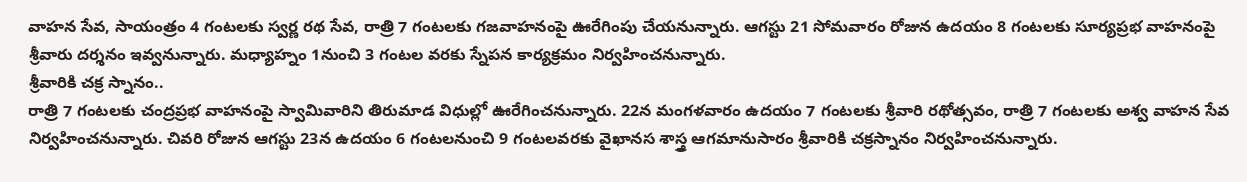వాహన సేవ, సాయంత్రం 4 గంటలకు స్వర్ణ రథ సేవ, రాత్రి 7 గంటలకు గజవాహనంపై ఊరేగింపు చేయనున్నారు. ఆగస్టు 21 సోమవారం రోజున ఉదయం 8 గంటలకు సూర్యప్రభ వాహనంపై శ్రీవారు దర్శనం ఇవ్వనున్నారు. మధ్యాహ్నం 1నుంచి 3 గంటల వరకు స్నేపన కార్యక్రమం నిర్వహించనున్నారు.
శ్రీవారికి చక్ర స్నానం..
రాత్రి 7 గంటలకు చంద్రప్రభ వాహనంపై స్వామివారిని తిరుమాడ విధుల్లో ఊరేగించనున్నారు. 22న మంగళవారం ఉదయం 7 గంటలకు శ్రీవారి రథోత్సవం, రాత్రి 7 గంటలకు అశ్వ వాహన సేవ నిర్వహించనున్నారు. చివరి రోజున ఆగస్టు 23న ఉదయం 6 గంటలనుంచి 9 గంటలవరకు వైఖానస శాస్త్ర ఆగమానుసారం శ్రీవారికి చక్రస్నానం నిర్వహించనున్నారు.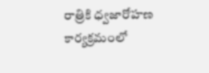రాత్రికి ధ్వజారోహణ కార్యక్రమంలో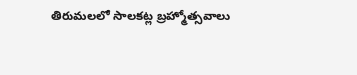తిరుమలలో సాలకట్ల బ్రహ్మోత్సవాలు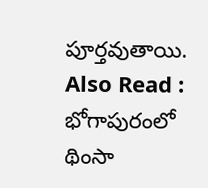పూర్తవుతాయి.
Also Read : భోగాపురంలో థింసా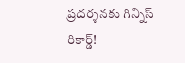ప్రదర్శనకు గిన్నిస్ రికార్డ్!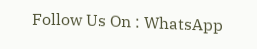Follow Us On : WhatsApp